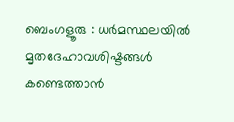ബെംഗളൂരു : ധർമസ്ഥലയിൽ മൃതദേഹാവശിഷ്ടങ്ങൾ കണ്ടെത്താൻ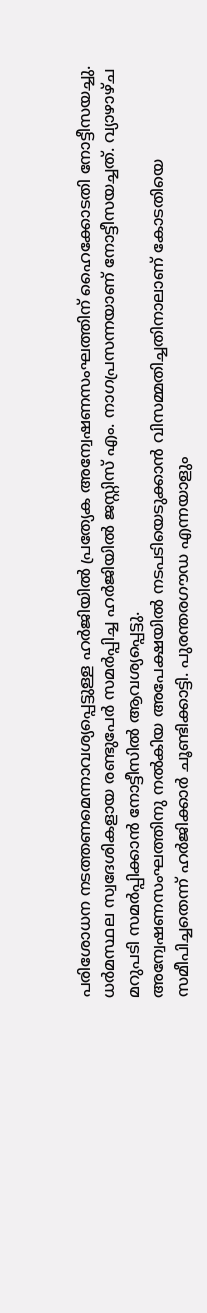പരിശോധന നടത്തണമെന്നാവശ്യപ്പെട്ടുള്ള ഹർജിയിൽ പ്രത്യേക അന്വേഷണസംഘത്തിന് ഹൈക്കോടതി നോട്ടീസയച്ചു.
ധർമസ്ഥല സ്വദേശികളായ രണ്ടുപേർ സമർപ്പിച്ച ഹർജിയിൽ ജസ്റ്റിസ് എം. നാഗപ്രസന്നയാണ് നോട്ടീസയച്ചത്. വ്യാഴാഴ്ച മറുപടി സമർപ്പിക്കാൻ നോട്ടീസിൽ ആവശ്യപ്പെട്ടു.
അന്വേഷണസംഘത്തിനു നൽകിയ അപേക്ഷയിൽ നടപടിയെടുക്കാൻ വിസമ്മതിച്ചതിനാലാണ് കോടതിയെ സമീപിച്ചതെന്ന് ഹർജിക്കാർ ചൂണ്ടിക്കാട്ടി. പുരന്തരഗൗഡ എന്നയാളും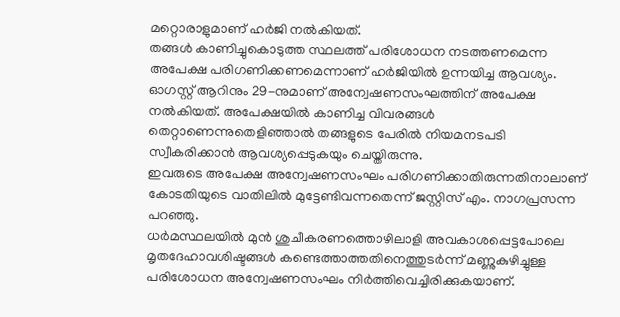മറ്റൊരാളുമാണ് ഹർജി നൽകിയത്.
തങ്ങൾ കാണിച്ചുകൊടുത്ത സ്ഥലത്ത് പരിശോധന നടത്തണമെന്ന അപേക്ഷ പരിഗണിക്കണമെന്നാണ് ഹർജിയിൽ ഉന്നയിച്ച ആവശ്യം.
ഓഗസ്റ്റ് ആറിനും 29-നുമാണ് അന്വേഷണസംഘത്തിന് അപേക്ഷ നൽകിയത്. അപേക്ഷയിൽ കാണിച്ച വിവരങ്ങൾ തെറ്റാണെന്നുതെളിഞ്ഞാൽ തങ്ങളുടെ പേരിൽ നിയമനടപടി സ്വീകരിക്കാൻ ആവശ്യപ്പെടുകയും ചെയ്തിരുന്നു.
ഇവരുടെ അപേക്ഷ അന്വേഷണസംഘം പരിഗണിക്കാതിരുന്നതിനാലാണ് കോടതിയുടെ വാതിലിൽ മുട്ടേണ്ടിവന്നതെന്ന് ജസ്റ്റിസ് എം. നാഗപ്രസന്ന പറഞ്ഞു.
ധർമസ്ഥലയിൽ മുൻ ശുചീകരണത്തൊഴിലാളി അവകാശപ്പെട്ടപോലെ മൃതദേഹാവശിഷ്ടങ്ങൾ കണ്ടെത്താത്തതിനെത്തുടർന്ന് മണ്ണുകുഴിച്ചുള്ള പരിശോധന അന്വേഷണസംഘം നിർത്തിവെച്ചിരിക്കുകയാണ്.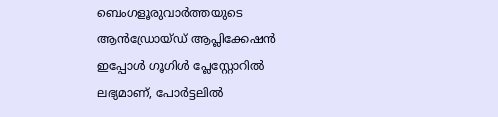ബെംഗളൂരുവാർത്തയുടെ ആൻഡ്രോയ്ഡ് ആപ്ലിക്കേഷൻ ഇപ്പോൾ ഗൂഗിൾ പ്ലേസ്റ്റോറിൽ ലഭ്യമാണ്, പോർട്ടലിൽ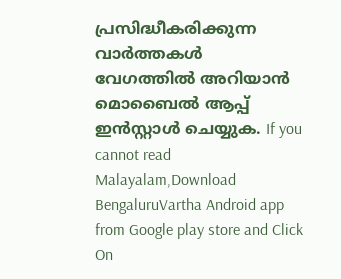പ്രസിദ്ധീകരിക്കുന്ന വാർത്തകൾ വേഗത്തിൽ അറിയാൻ മൊബൈൽ ആപ്പ് ഇൻസ്റ്റാൾ ചെയ്യുക. If you cannot read Malayalam,Download BengaluruVartha Android app from Google play store and Click On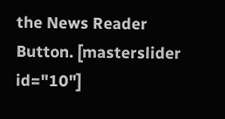the News Reader Button. [masterslider id="10"]